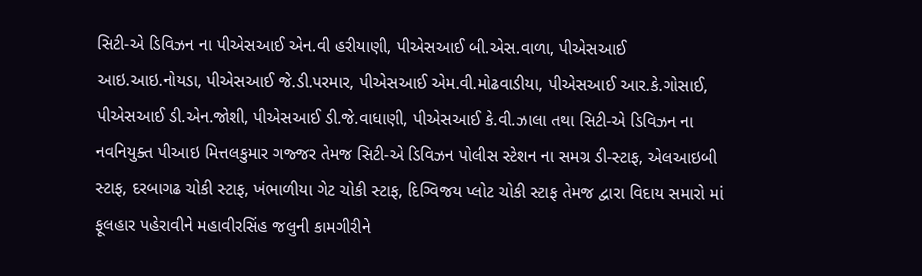સિટી-એ ડિવિઝન ના પીએસઆઈ એન.વી હરીયાણી, પીએસઆઈ બી.એસ.વાળા, પીએસઆઈ આઇ.આઇ.નોયડા, પીએસઆઈ જે.ડી.પરમાર, પીએસઆઈ એમ.વી.મોઢવાડીયા, પીએસઆઈ આર.કે.ગોસાઈ, પીએસઆઈ ડી.એન.જોશી, પીએસઆઈ ડી.જે.વાધાણી, પીએસઆઈ કે.વી.ઝાલા તથા સિટી-એ ડિવિઝન ના નવનિયુક્ત પીઆઇ મિત્તલકુમાર ગજ્જર તેમજ સિટી-એ ડિવિઝન પોલીસ સ્ટેશન ના સમગ્ર ડી-સ્ટાફ, એલઆઇબી સ્ટાફ, દરબાગઢ ચોકી સ્ટાફ, ખંભાળીયા ગેટ ચોકી સ્ટાફ, દિગ્વિજય પ્લોટ ચોકી સ્ટાફ તેમજ દ્વારા વિદાય સમારો માં ફૂલહાર પહેરાવીને મહાવીરસિંહ જલુની કામગીરીને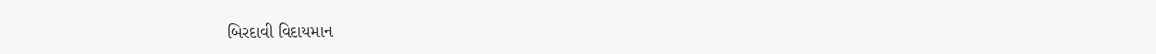બિરદાવી વિદાયમાન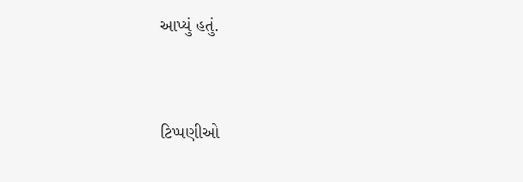આપ્યું હતું.


ટિપ્પણીઓ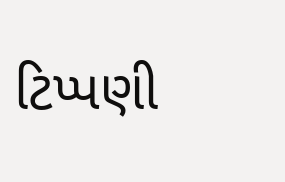ટિપ્પણી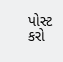પોસ્ટ કરો